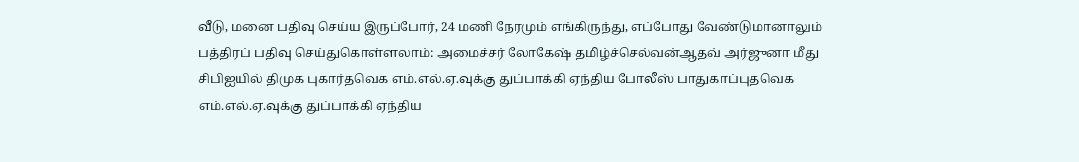வீடு, மனை பதிவு செய்ய இருப்போர், 24 மணி நேரமும் எங்கிருந்து, எப்போது வேண்டுமானாலும் பத்திரப் பதிவு செய்துகொள்ளலாம்: அமைச்சர் லோகேஷ் தமிழ்ச்செல்வன்ஆதவ் அர்ஜுனா மீது சிபிஐயில் திமுக புகார்தவெக எம்.எல்.ஏ.வுக்கு துப்பாக்கி ஏந்திய போலீஸ் பாதுகாப்புதவெக எம்.எல்.ஏ.வுக்கு துப்பாக்கி ஏந்திய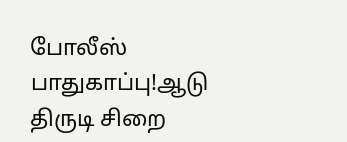போலீஸ் பாதுகாப்பு!ஆடு திருடி சிறை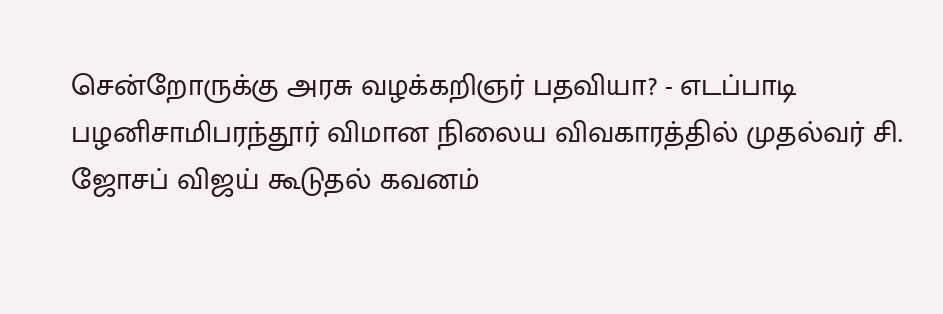சென்றோருக்கு அரசு வழக்கறிஞர் பதவியா? - எடப்பாடி பழனிசாமிபரந்தூர் விமான நிலைய விவகாரத்தில் முதல்வர் சி. ஜோசப் விஜய் கூடுதல் கவனம்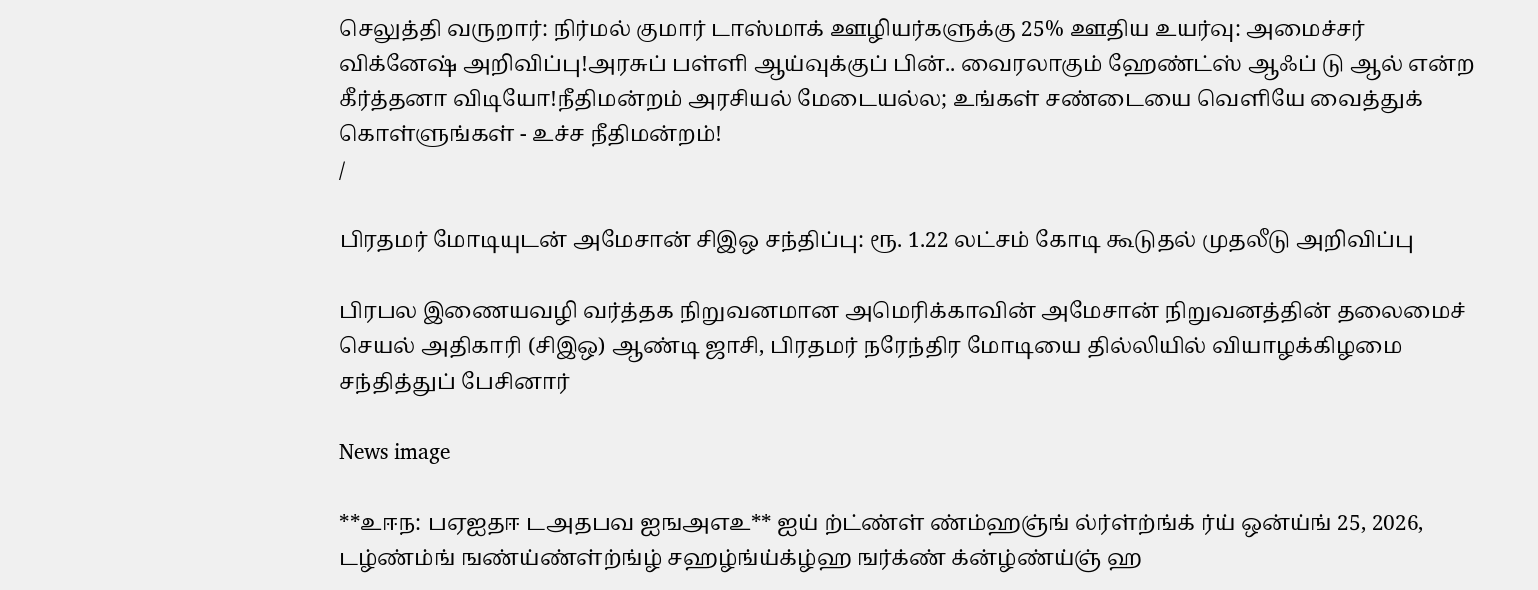செலுத்தி வருறார்: நிர்மல் குமார் டாஸ்மாக் ஊழியர்களுக்கு 25% ஊதிய உயர்வு: அமைச்சர் விக்னேஷ் அறிவிப்பு!அரசுப் பள்ளி ஆய்வுக்குப் பின்.. வைரலாகும் ஹேண்ட்ஸ் ஆஃப் டு ஆல் என்ற கீர்த்தனா விடியோ!நீதிமன்றம் அரசியல் மேடையல்ல; உங்கள் சண்டையை வெளியே வைத்துக் கொள்ளுங்கள் - உச்ச நீதிமன்றம்!
/

பிரதமர் மோடியுடன் அமேசான் சிஇஒ சந்திப்பு: ரூ. 1.22 லட்சம் கோடி கூடுதல் முதலீடு அறிவிப்பு

பிரபல இணையவழி வர்த்தக நிறுவனமான அமெரிக்காவின் அமேசான் நிறுவனத்தின் தலைமைச் செயல் அதிகாரி (சிஇஒ) ஆண்டி ஜாசி, பிரதமர் நரேந்திர மோடியை தில்லியில் வியாழக்கிழமை சந்தித்துப் பேசினார்

News image

**உஈந: பஏஐதஈ டஅதபவ ஐஙஅஎஉ** ஐய் ற்ட்ண்ள் ண்ம்ஹஞ்ங் ல்ர்ள்ற்ங்க் ர்ய் ஒன்ய்ங் 25, 2026, டழ்ண்ம்ங் ஙண்ய்ண்ள்ற்ங்ழ் சஹழ்ங்ய்க்ழ்ஹ ஙர்க்ண் க்ன்ழ்ண்ய்ஞ் ஹ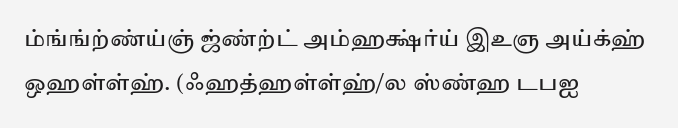ம்ங்ங்ற்ண்ய்ஞ் ஜ்ண்ற்ட் அம்ஹக்ஷ்ர்ய் இஉஞ அய்க்ஹ் ஒஹள்ள்ஹ். (ஃஹத்ஹள்ள்ஹ்/ல ஸ்ண்ஹ டபஐ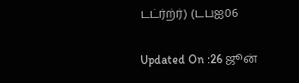டட்ர்ற்ர்) (டபஐ06

Updated On :26 ஜூன்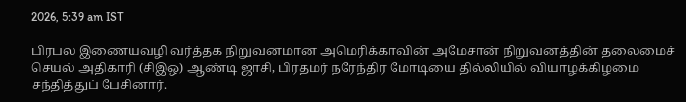2026, 5:39 am IST

பிரபல இணையவழி வர்த்தக நிறுவனமான அமெரிக்காவின் அமேசான் நிறுவனத்தின் தலைமைச் செயல் அதிகாரி (சிஇஒ) ஆண்டி ஜாசி, பிரதமர் நரேந்திர மோடியை தில்லியில் வியாழக்கிழமை சந்தித்துப் பேசினார்.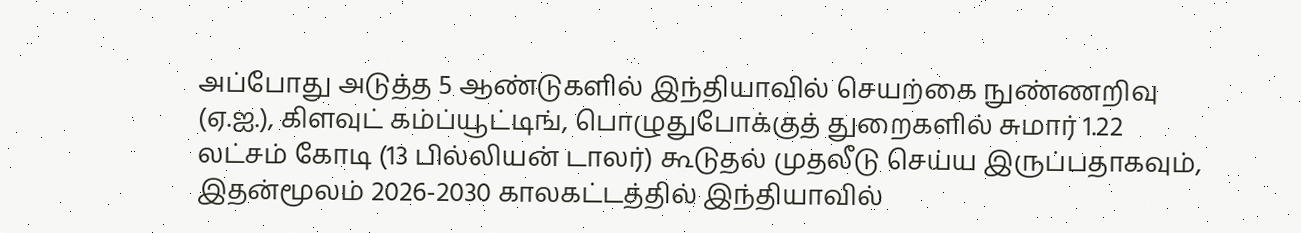அப்போது அடுத்த 5 ஆண்டுகளில் இந்தியாவில் செயற்கை நுண்ணறிவு (ஏ.ஐ.), கிளவுட் கம்ப்யூட்டிங், பொழுதுபோக்குத் துறைகளில் சுமார் 1.22 லட்சம் கோடி (13 பில்லியன் டாலர்) கூடுதல் முதலீடு செய்ய இருப்பதாகவும், இதன்மூலம் 2026-2030 காலகட்டத்தில் இந்தியாவில்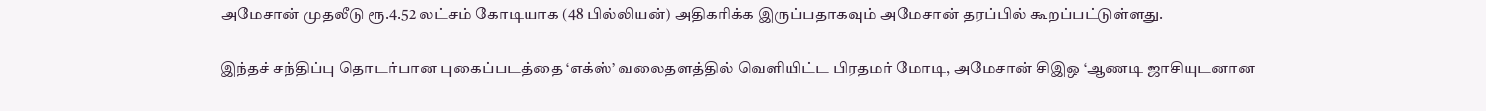அமேசான் முதலீடு ரூ.4.52 லட்சம் கோடியாக (48 பில்லியன்) அதிகரிக்க இருப்பதாகவும் அமேசான் தரப்பில் கூறப்பட்டுள்ளது.

இந்தச் சந்திப்பு தொடர்பான புகைப்படத்தை ‘எக்ஸ்’ வலைதளத்தில் வெளியிட்ட பிரதமர் மோடி, அமேசான் சிஇஒ ‘ஆணடி ஜாசியுடனான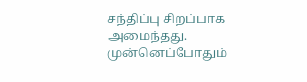சந்திப்பு சிறப்பாக அமைந்தது. முன்னெப்போதும்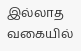இல்லாத வகையில்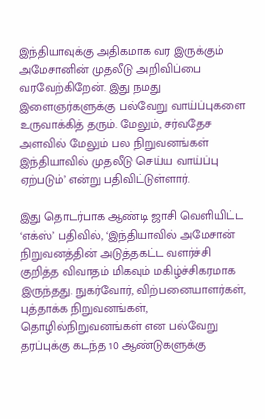இந்தியாவுக்கு அதிகமாக வர இருக்கும் அமேசானின் முதலீடு அறிவிப்பை வரவேற்கிறேன். இது நமது இளைஞர்களுக்கு பல்வேறு வாய்ப்புகளை உருவாக்கித் தரும். மேலும், சர்வதேச அளவில் மேலும் பல நிறுவனங்கள் இந்தியாவில் முதலீடு செய்ய வாய்ப்பு ஏற்படும்’ என்று பதிவிட்டுள்ளார்.

இது தொடர்பாக ஆண்டி ஜாசி வெளியிட்ட ‘எக்ஸ்’ பதிவில், ‘இந்தியாவில் அமேசான் நிறுவனத்தின் அடுத்தகட்ட வளர்ச்சி குறித்த விவாதம் மிகவும் மகிழ்ச்சிகரமாக இருந்தது. நுகர்வோர், விற்பனையாளர்கள், புத்தாக்க நிறுவனங்கள், தொழில்நிறுவனங்கள் என பல்வேறு தரப்புக்கு கடந்த 10 ஆண்டுகளுக்கு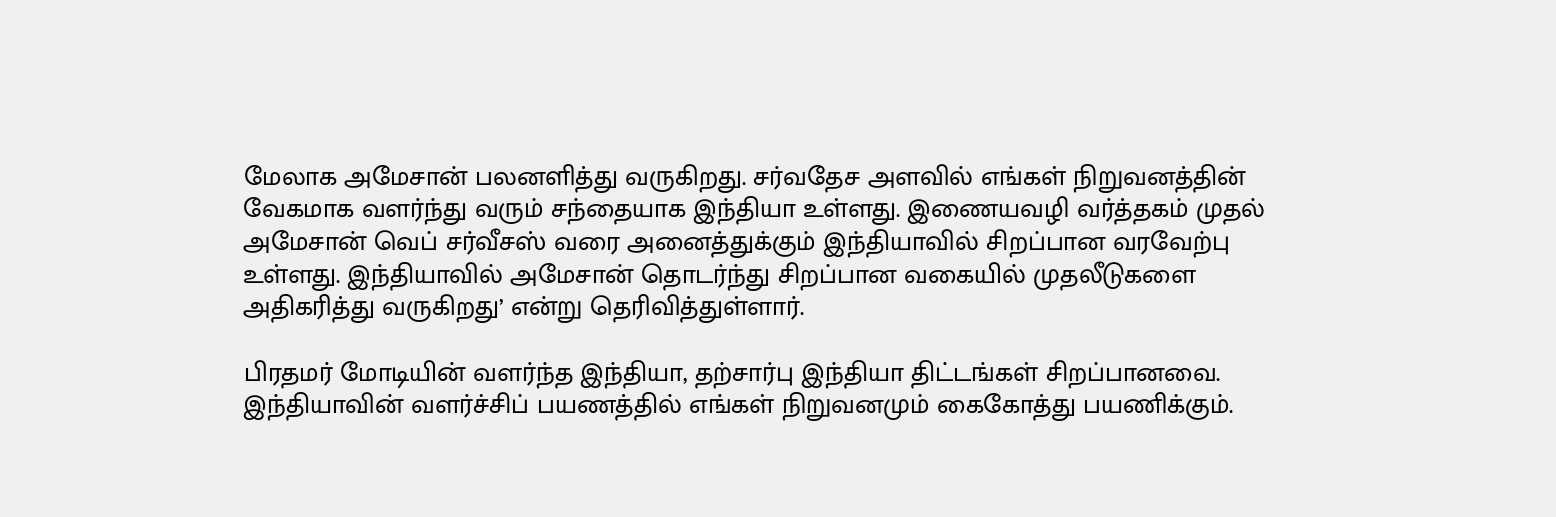மேலாக அமேசான் பலனளித்து வருகிறது. சர்வதேச அளவில் எங்கள் நிறுவனத்தின் வேகமாக வளர்ந்து வரும் சந்தையாக இந்தியா உள்ளது. இணையவழி வர்த்தகம் முதல் அமேசான் வெப் சர்வீசஸ் வரை அனைத்துக்கும் இந்தியாவில் சிறப்பான வரவேற்பு உள்ளது. இந்தியாவில் அமேசான் தொடர்ந்து சிறப்பான வகையில் முதலீடுகளை அதிகரித்து வருகிறது’ என்று தெரிவித்துள்ளார்.

பிரதமர் மோடியின் வளர்ந்த இந்தியா, தற்சார்பு இந்தியா திட்டங்கள் சிறப்பானவை. இந்தியாவின் வளர்ச்சிப் பயணத்தில் எங்கள் நிறுவனமும் கைகோத்து பயணிக்கும்.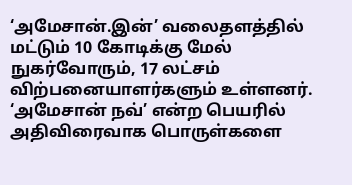‘அமேசான்.இன்’ வலைதளத்தில் மட்டும் 10 கோடிக்கு மேல் நுகர்வோரும், 17 லட்சம் விற்பனையாளர்களும் உள்ளனர். ‘அமேசான் நவ்’ என்ற பெயரில் அதிவிரைவாக பொருள்களை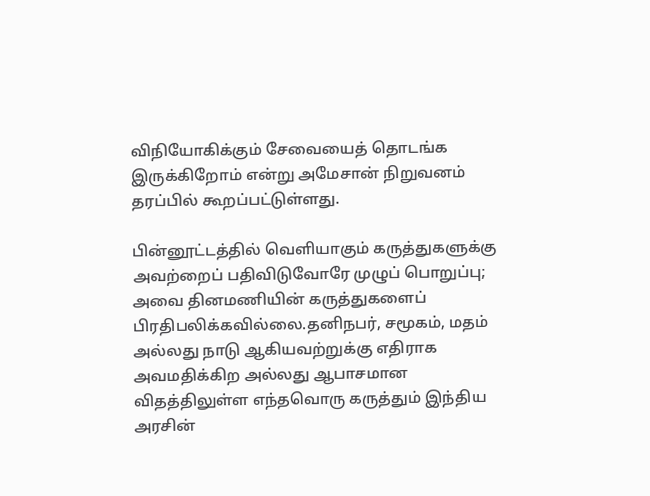விநியோகிக்கும் சேவையைத் தொடங்க இருக்கிறோம் என்று அமேசான் நிறுவனம் தரப்பில் கூறப்பட்டுள்ளது.

பின்னூட்டத்தில் வெளியாகும் கருத்துகளுக்கு அவற்றைப் பதிவிடுவோரே முழுப் பொறுப்பு; அவை தினமணியின் கருத்துகளைப் பிரதிபலிக்கவில்லை.தனிநபர், சமூகம், மதம் அல்லது நாடு ஆகியவற்றுக்கு எதிராக அவமதிக்கிற அல்லது ஆபாசமான விதத்திலுள்ள எந்தவொரு கருத்தும் இந்திய அரசின்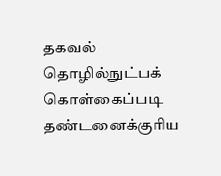தகவல் தொழில்நுட்பக் கொள்கைப்படி தண்டனைக்குரிய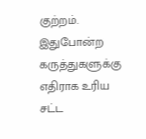குற்றம். இதுபோன்ற கருத்துகளுக்கு எதிராக உரிய சட்ட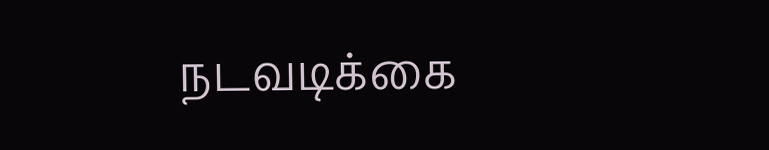நடவடிக்கை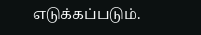எடுக்கப்படும்.